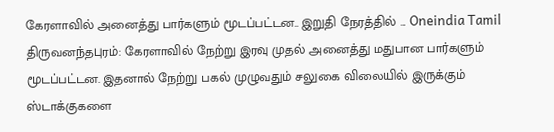கேரளாவில் அனைத்து பார்களும் மூடப்பட்டன.. இறுதி நேரத்தில் ... Oneindia Tamil
திருவனந்தபுரம்: கேரளாவில் நேற்று இரவு முதல் அனைத்து மதுபான பார்களும் மூடப்பட்டன. இதனால் நேற்று பகல் முழுவதும் சலுகை விலையில் இருக்கும் ஸ்டாக்குகளை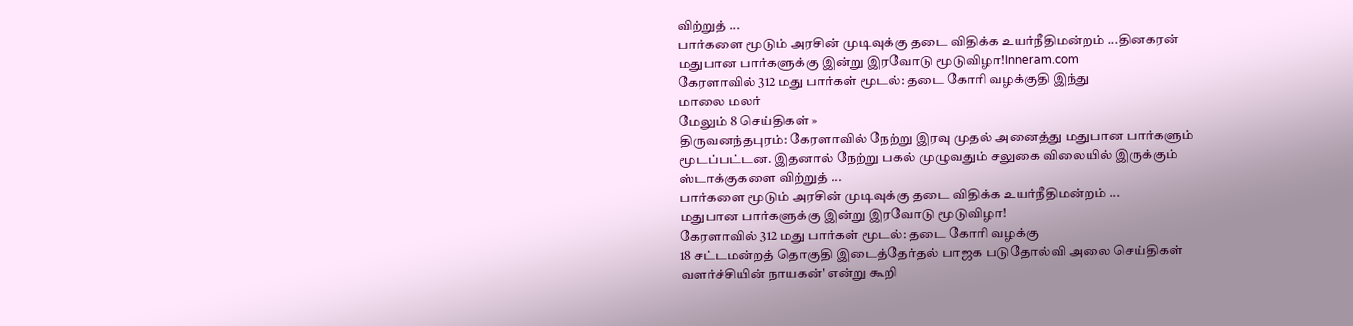விற்றுத் ...
பார்களை மூடும் அரசின் முடிவுக்கு தடை விதிக்க உயர்நீதிமன்றம் ...தினகரன்
மதுபான பார்களுக்கு இன்று இரவோடு மூடுவிழா!Inneram.com
கேரளாவில் 312 மது பார்கள் மூடல்: தடை கோரி வழக்குதி இந்து
மாலை மலர்
மேலும் 8 செய்திகள் »
திருவனந்தபுரம்: கேரளாவில் நேற்று இரவு முதல் அனைத்து மதுபான பார்களும் மூடப்பட்டன. இதனால் நேற்று பகல் முழுவதும் சலுகை விலையில் இருக்கும் ஸ்டாக்குகளை விற்றுத் ...
பார்களை மூடும் அரசின் முடிவுக்கு தடை விதிக்க உயர்நீதிமன்றம் ...
மதுபான பார்களுக்கு இன்று இரவோடு மூடுவிழா!
கேரளாவில் 312 மது பார்கள் மூடல்: தடை கோரி வழக்கு
18 சட்டமன்றத் தொகுதி இடைத்தேர்தல் பாஜக படுதோல்வி அலை செய்திகள்
வளர்ச்சியின் நாயகன்' என்று கூறி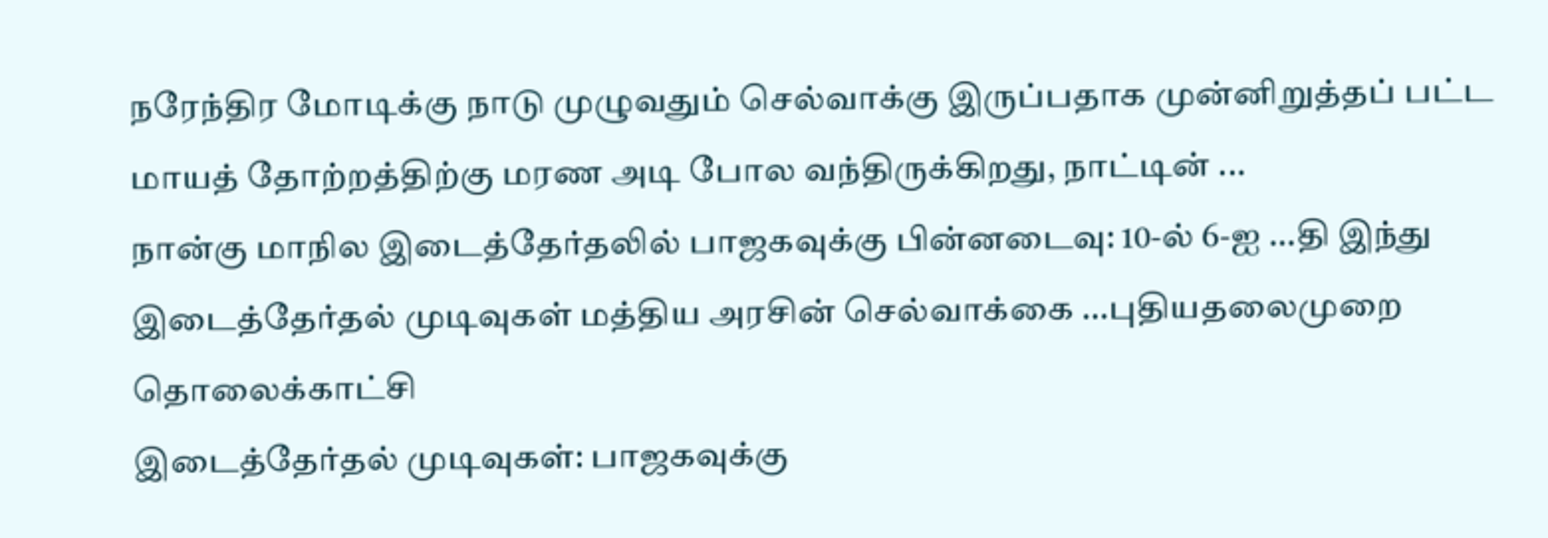நரேந்திர மோடிக்கு நாடு முழுவதும் செல்வாக்கு இருப்பதாக முன்னிறுத்தப் பட்ட மாயத் தோற்றத்திற்கு மரண அடி போல வந்திருக்கிறது, நாட்டின் ...
நான்கு மாநில இடைத்தேர்தலில் பாஜகவுக்கு பின்னடைவு: 10-ல் 6-ஐ ...தி இந்து
இடைத்தேர்தல் முடிவுகள் மத்திய அரசின் செல்வாக்கை ...புதியதலைமுறை தொலைக்காட்சி
இடைத்தேர்தல் முடிவுகள்: பாஜகவுக்கு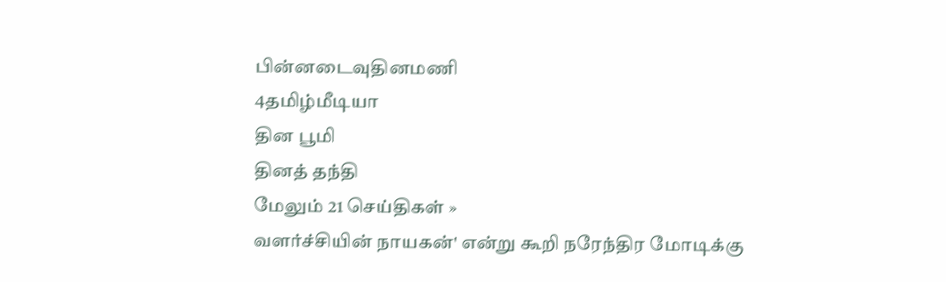பின்னடைவுதினமணி
4தமிழ்மீடியா
தின பூமி
தினத் தந்தி
மேலும் 21 செய்திகள் »
வளர்ச்சியின் நாயகன்' என்று கூறி நரேந்திர மோடிக்கு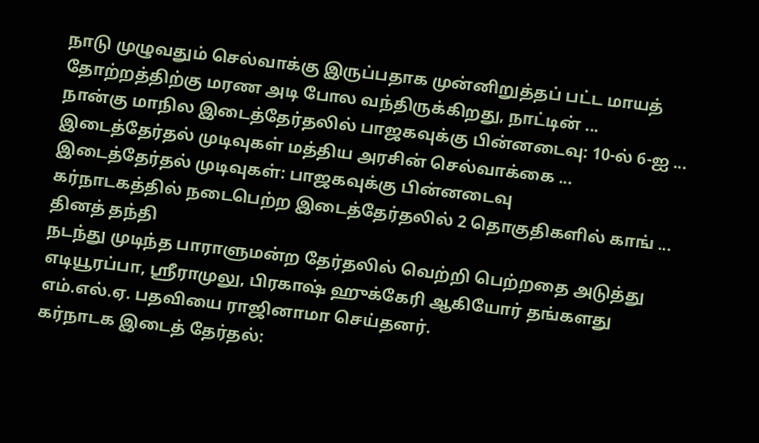நாடு முழுவதும் செல்வாக்கு இருப்பதாக முன்னிறுத்தப் பட்ட மாயத் தோற்றத்திற்கு மரண அடி போல வந்திருக்கிறது, நாட்டின் ...
நான்கு மாநில இடைத்தேர்தலில் பாஜகவுக்கு பின்னடைவு: 10-ல் 6-ஐ ...
இடைத்தேர்தல் முடிவுகள் மத்திய அரசின் செல்வாக்கை ...
இடைத்தேர்தல் முடிவுகள்: பாஜகவுக்கு பின்னடைவு
கர்நாடகத்தில் நடைபெற்ற இடைத்தேர்தலில் 2 தொகுதிகளில் காங் ... தினத் தந்தி
நடந்து முடிந்த பாராளுமன்ற தேர்தலில் வெற்றி பெற்றதை அடுத்து எடியூரப்பா, ஸ்ரீராமுலு, பிரகாஷ் ஹுக்கேரி ஆகியோர் தங்களது எம்.எல்.ஏ. பதவியை ராஜினாமா செய்தனர்.
கர்நாடக இடைத் தேர்தல்: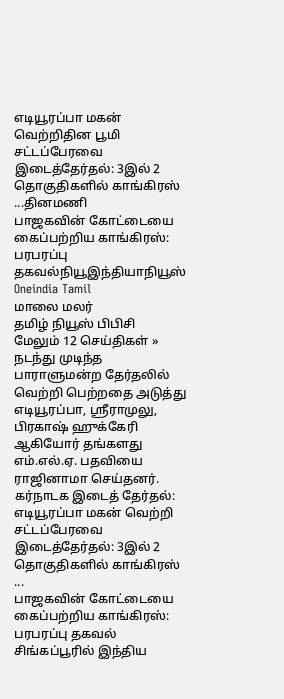எடியூரப்பா மகன் வெற்றிதின பூமி
சட்டப்பேரவை இடைத்தேர்தல்: 3இல் 2 தொகுதிகளில் காங்கிரஸ் ...தினமணி
பாஜகவின் கோட்டையை கைப்பற்றிய காங்கிரஸ்: பரபரப்பு தகவல்நியூஇந்தியாநியூஸ்
Oneindia Tamil
மாலை மலர்
தமிழ் நியூஸ் பிபிசி
மேலும் 12 செய்திகள் »
நடந்து முடிந்த பாராளுமன்ற தேர்தலில் வெற்றி பெற்றதை அடுத்து எடியூரப்பா, ஸ்ரீராமுலு, பிரகாஷ் ஹுக்கேரி ஆகியோர் தங்களது எம்.எல்.ஏ. பதவியை ராஜினாமா செய்தனர்.
கர்நாடக இடைத் தேர்தல்: எடியூரப்பா மகன் வெற்றி
சட்டப்பேரவை இடைத்தேர்தல்: 3இல் 2 தொகுதிகளில் காங்கிரஸ் ...
பாஜகவின் கோட்டையை கைப்பற்றிய காங்கிரஸ்: பரபரப்பு தகவல்
சிங்கப்பூரில் இந்திய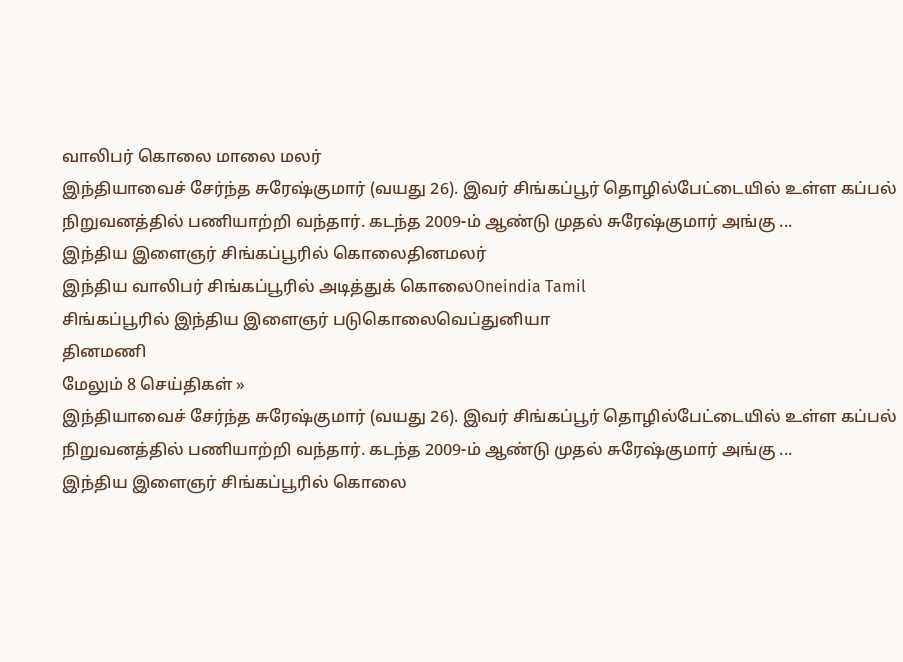வாலிபர் கொலை மாலை மலர்
இந்தியாவைச் சேர்ந்த சுரேஷ்குமார் (வயது 26). இவர் சிங்கப்பூர் தொழில்பேட்டையில் உள்ள கப்பல் நிறுவனத்தில் பணியாற்றி வந்தார். கடந்த 2009-ம் ஆண்டு முதல் சுரேஷ்குமார் அங்கு ...
இந்திய இளைஞர் சிங்கப்பூரில் கொலைதினமலர்
இந்திய வாலிபர் சிங்கப்பூரில் அடித்துக் கொலைOneindia Tamil
சிங்கப்பூரில் இந்திய இளைஞர் படுகொலைவெப்துனியா
தினமணி
மேலும் 8 செய்திகள் »
இந்தியாவைச் சேர்ந்த சுரேஷ்குமார் (வயது 26). இவர் சிங்கப்பூர் தொழில்பேட்டையில் உள்ள கப்பல் நிறுவனத்தில் பணியாற்றி வந்தார். கடந்த 2009-ம் ஆண்டு முதல் சுரேஷ்குமார் அங்கு ...
இந்திய இளைஞர் சிங்கப்பூரில் கொலை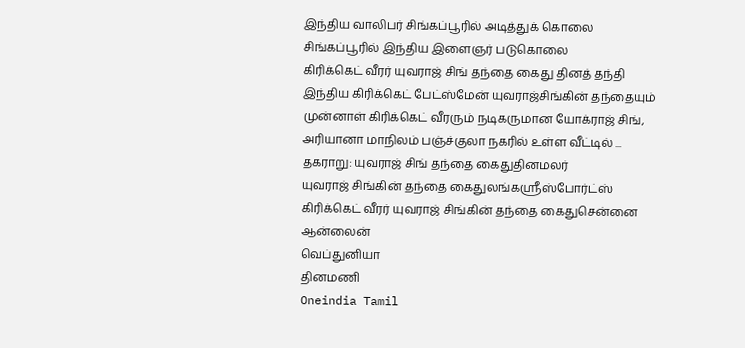இந்திய வாலிபர் சிங்கப்பூரில் அடித்துக் கொலை
சிங்கப்பூரில் இந்திய இளைஞர் படுகொலை
கிரிக்கெட் வீரர் யுவராஜ் சிங் தந்தை கைது தினத் தந்தி
இந்திய கிரிக்கெட் பேட்ஸ்மேன் யுவராஜ்சிங்கின் தந்தையும் முன்னாள் கிரிக்கெட் வீரரும் நடிகருமான யோக்ராஜ் சிங், அரியானா மாநிலம் பஞ்ச்குலா நகரில் உள்ள வீட்டில் ...
தகராறு: யுவராஜ் சிங் தந்தை கைதுதினமலர்
யுவராஜ் சிங்கின் தந்தை கைதுலங்கஸ்ரீஸ்போர்ட்ஸ்
கிரிக்கெட் வீரர் யுவராஜ் சிங்கின் தந்தை கைதுசென்னை ஆன்லைன்
வெப்துனியா
தினமணி
Oneindia Tamil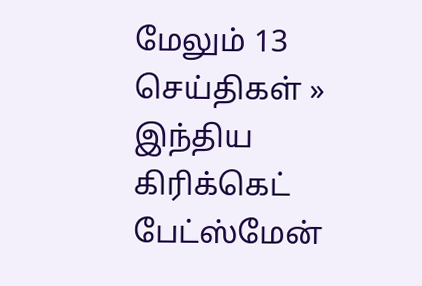மேலும் 13 செய்திகள் »
இந்திய கிரிக்கெட் பேட்ஸ்மேன்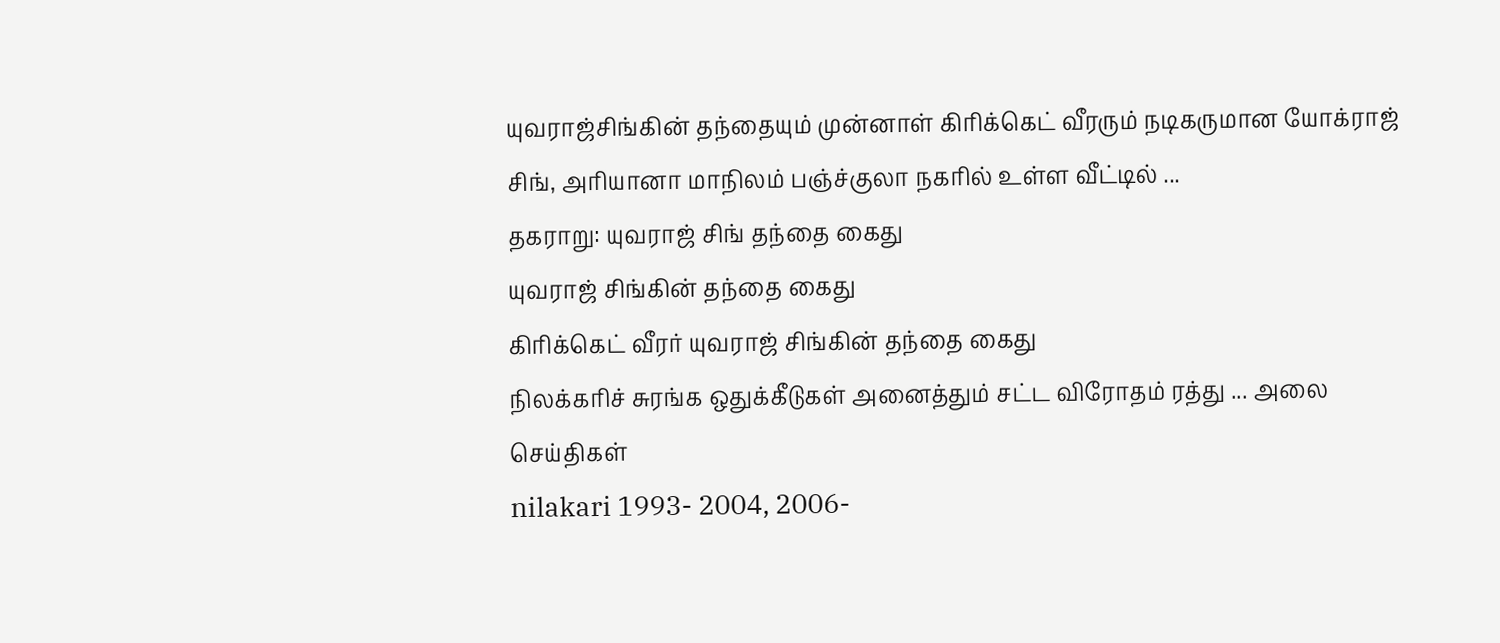யுவராஜ்சிங்கின் தந்தையும் முன்னாள் கிரிக்கெட் வீரரும் நடிகருமான யோக்ராஜ் சிங், அரியானா மாநிலம் பஞ்ச்குலா நகரில் உள்ள வீட்டில் ...
தகராறு: யுவராஜ் சிங் தந்தை கைது
யுவராஜ் சிங்கின் தந்தை கைது
கிரிக்கெட் வீரர் யுவராஜ் சிங்கின் தந்தை கைது
நிலக்கரிச் சுரங்க ஒதுக்கீடுகள் அனைத்தும் சட்ட விரோதம் ரத்து ... அலை செய்திகள்
nilakari 1993- 2004, 2006-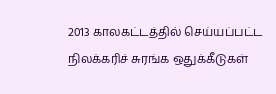2013 காலகட்டத்தில் செய்யப்பட்ட நிலக்கரிச் சுரங்க ஒதுக்கீடுகள்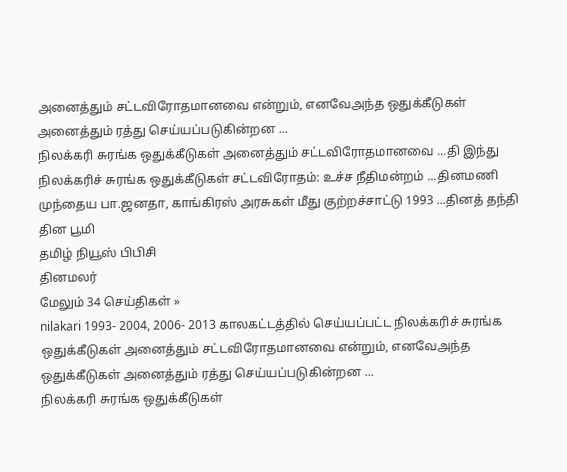அனைத்தும் சட்டவிரோதமானவை என்றும், எனவேஅந்த ஒதுக்கீடுகள் அனைத்தும் ரத்து செய்யப்படுகின்றன ...
நிலக்கரி சுரங்க ஒதுக்கீடுகள் அனைத்தும் சட்டவிரோதமானவை ...தி இந்து
நிலக்கரிச் சுரங்க ஒதுக்கீடுகள் சட்டவிரோதம்: உச்ச நீதிமன்றம் ...தினமணி
முந்தைய பா.ஜனதா, காங்கிரஸ் அரசுகள் மீது குற்றச்சாட்டு 1993 ...தினத் தந்தி
தின பூமி
தமிழ் நியூஸ் பிபிசி
தினமலர்
மேலும் 34 செய்திகள் »
nilakari 1993- 2004, 2006- 2013 காலகட்டத்தில் செய்யப்பட்ட நிலக்கரிச் சுரங்க ஒதுக்கீடுகள் அனைத்தும் சட்டவிரோதமானவை என்றும், எனவேஅந்த ஒதுக்கீடுகள் அனைத்தும் ரத்து செய்யப்படுகின்றன ...
நிலக்கரி சுரங்க ஒதுக்கீடுகள்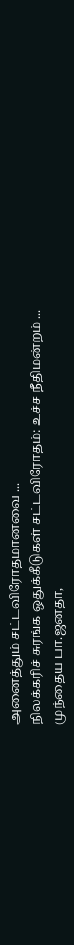அனைத்தும் சட்டவிரோதமானவை ...
நிலக்கரிச் சுரங்க ஒதுக்கீடுகள் சட்டவிரோதம்: உச்ச நீதிமன்றம் ...
முந்தைய பா.ஜனதா,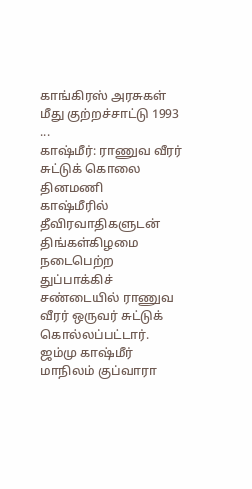காங்கிரஸ் அரசுகள் மீது குற்றச்சாட்டு 1993 ...
காஷ்மீர்: ராணுவ வீரர் சுட்டுக் கொலை தினமணி
காஷ்மீரில் தீவிரவாதிகளுடன் திங்கள்கிழமை நடைபெற்ற துப்பாக்கிச் சண்டையில் ராணுவ வீரர் ஒருவர் சுட்டுக் கொல்லப்பட்டார். ஜம்மு காஷ்மீர் மாநிலம் குப்வாரா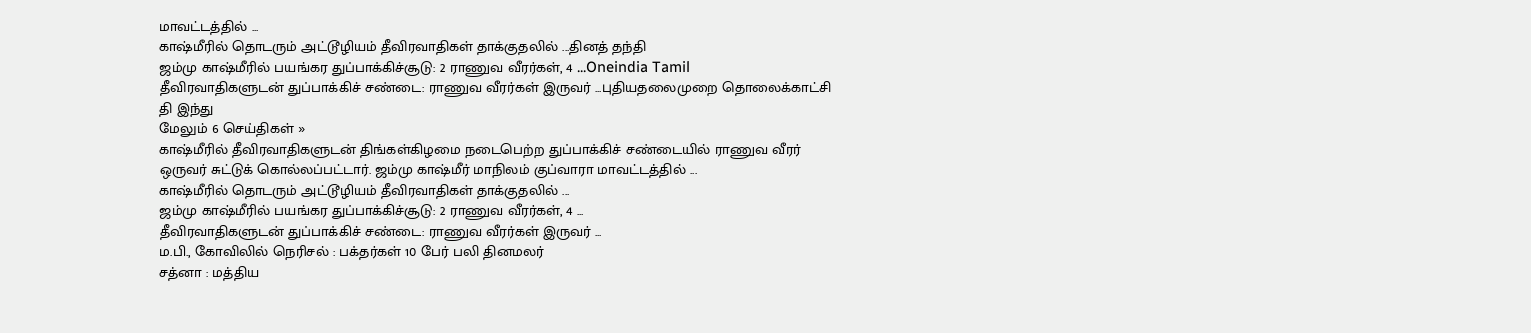மாவட்டத்தில் ...
காஷ்மீரில் தொடரும் அட்டூழியம் தீவிரவாதிகள் தாக்குதலில் ...தினத் தந்தி
ஜம்மு காஷ்மீரில் பயங்கர துப்பாக்கிச்சூடு: 2 ராணுவ வீரர்கள், 4 ...Oneindia Tamil
தீவிரவாதிகளுடன் துப்பாக்கிச் சண்டை: ராணுவ வீரர்கள் இருவர் ...புதியதலைமுறை தொலைக்காட்சி
தி இந்து
மேலும் 6 செய்திகள் »
காஷ்மீரில் தீவிரவாதிகளுடன் திங்கள்கிழமை நடைபெற்ற துப்பாக்கிச் சண்டையில் ராணுவ வீரர் ஒருவர் சுட்டுக் கொல்லப்பட்டார். ஜம்மு காஷ்மீர் மாநிலம் குப்வாரா மாவட்டத்தில் ...
காஷ்மீரில் தொடரும் அட்டூழியம் தீவிரவாதிகள் தாக்குதலில் ...
ஜம்மு காஷ்மீரில் பயங்கர துப்பாக்கிச்சூடு: 2 ராணுவ வீரர்கள், 4 ...
தீவிரவாதிகளுடன் துப்பாக்கிச் சண்டை: ராணுவ வீரர்கள் இருவர் ...
ம.பி., கோவிலில் நெரிசல் : பக்தர்கள் 10 பேர் பலி தினமலர்
சத்னா : மத்திய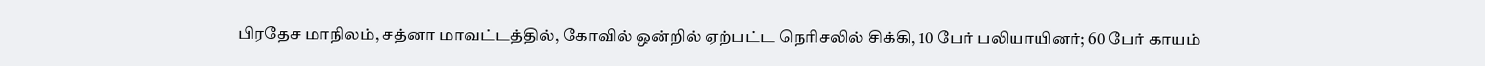பிரதேச மாநிலம், சத்னா மாவட்டத்தில், கோவில் ஒன்றில் ஏற்பட்ட நெரிசலில் சிக்கி, 10 பேர் பலியாயினர்; 60 பேர் காயம்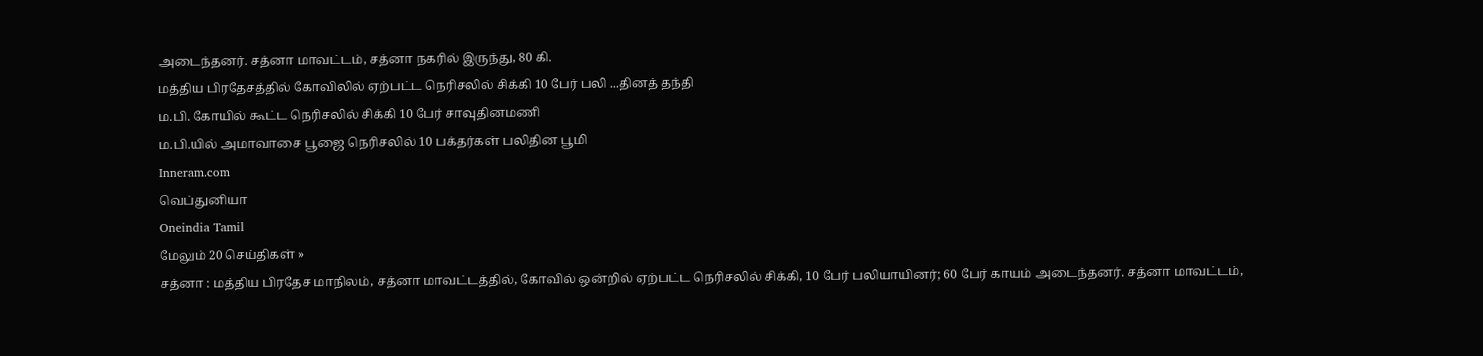அடைந்தனர். சத்னா மாவட்டம், சத்னா நகரில் இருந்து, 80 கி.
மத்திய பிரதேசத்தில் கோவிலில் ஏற்பட்ட நெரிசலில் சிக்கி 10 பேர் பலி ...தினத் தந்தி
ம.பி. கோயில் கூட்ட நெரிசலில் சிக்கி 10 பேர் சாவுதினமணி
ம.பி.யில் அமாவாசை பூஜை நெரிசலில் 10 பக்தர்கள் பலிதின பூமி
Inneram.com
வெப்துனியா
Oneindia Tamil
மேலும் 20 செய்திகள் »
சத்னா : மத்திய பிரதேச மாநிலம், சத்னா மாவட்டத்தில், கோவில் ஒன்றில் ஏற்பட்ட நெரிசலில் சிக்கி, 10 பேர் பலியாயினர்; 60 பேர் காயம் அடைந்தனர். சத்னா மாவட்டம்,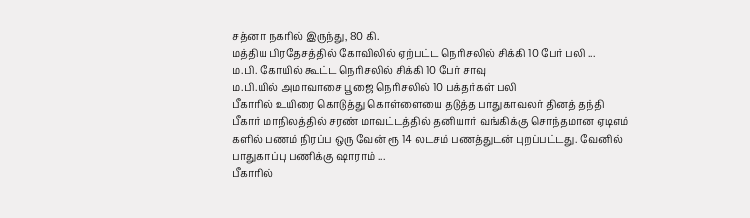சத்னா நகரில் இருந்து, 80 கி.
மத்திய பிரதேசத்தில் கோவிலில் ஏற்பட்ட நெரிசலில் சிக்கி 10 பேர் பலி ...
ம.பி. கோயில் கூட்ட நெரிசலில் சிக்கி 10 பேர் சாவு
ம.பி.யில் அமாவாசை பூஜை நெரிசலில் 10 பக்தர்கள் பலி
பீகாரில் உயிரை கொடுத்து கொள்ளையை தடுத்த பாதுகாவலர் தினத் தந்தி
பீகார் மாநிலத்தில் சரண் மாவட்டத்தில் தனியார் வங்கிக்கு சொந்தமான ஏடிஎம் களில் பணம் நிரப்ப ஒரு வேன் ரூ 14 லடசம் பணத்துடன் புறப்பட்டது. வேனில் பாதுகாப்பு பணிக்கு ஷாராம் ...
பீகாரில்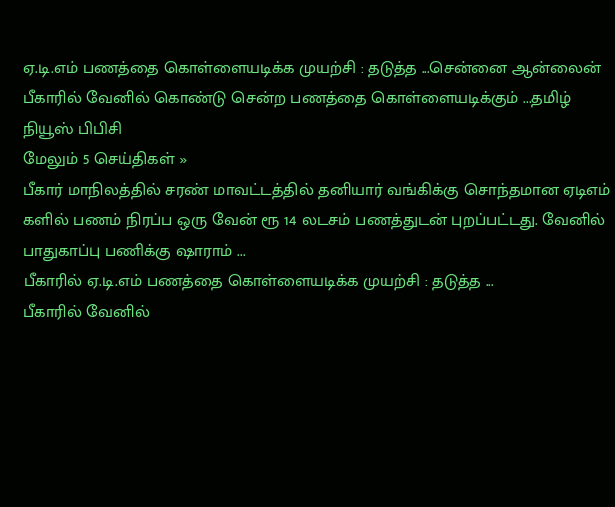ஏ.டி.எம் பணத்தை கொள்ளையடிக்க முயற்சி : தடுத்த ...சென்னை ஆன்லைன்
பீகாரில் வேனில் கொண்டு சென்ற பணத்தை கொள்ளையடிக்கும் ...தமிழ் நியூஸ் பிபிசி
மேலும் 5 செய்திகள் »
பீகார் மாநிலத்தில் சரண் மாவட்டத்தில் தனியார் வங்கிக்கு சொந்தமான ஏடிஎம் களில் பணம் நிரப்ப ஒரு வேன் ரூ 14 லடசம் பணத்துடன் புறப்பட்டது. வேனில் பாதுகாப்பு பணிக்கு ஷாராம் ...
பீகாரில் ஏ.டி.எம் பணத்தை கொள்ளையடிக்க முயற்சி : தடுத்த ...
பீகாரில் வேனில்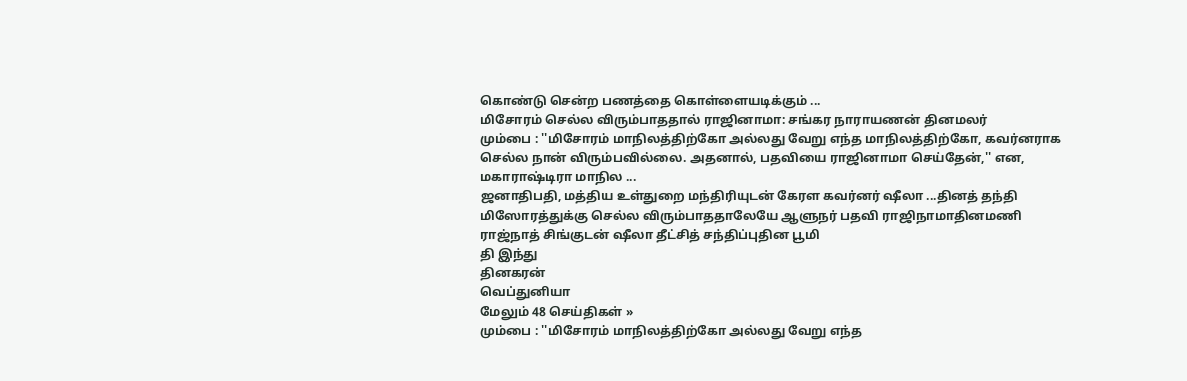கொண்டு சென்ற பணத்தை கொள்ளையடிக்கும் ...
மிசோரம் செல்ல விரும்பாததால் ராஜினாமா: சங்கர நாராயணன் தினமலர்
மும்பை : ''மிசோரம் மாநிலத்திற்கோ அல்லது வேறு எந்த மாநிலத்திற்கோ, கவர்னராக செல்ல நான் விரும்பவில்லை. அதனால், பதவியை ராஜினாமா செய்தேன்,'' என, மகாராஷ்டிரா மாநில ...
ஜனாதிபதி, மத்திய உள்துறை மந்திரியுடன் கேரள கவர்னர் ஷீலா ...தினத் தந்தி
மிஸோரத்துக்கு செல்ல விரும்பாததாலேயே ஆளுநர் பதவி ராஜிநாமாதினமணி
ராஜ்நாத் சிங்குடன் ஷீலா தீட்சித் சந்திப்புதின பூமி
தி இந்து
தினகரன்
வெப்துனியா
மேலும் 48 செய்திகள் »
மும்பை : ''மிசோரம் மாநிலத்திற்கோ அல்லது வேறு எந்த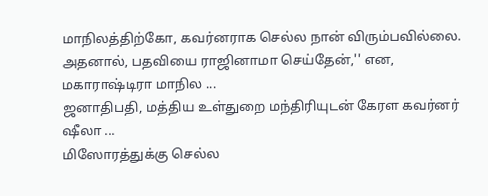மாநிலத்திற்கோ, கவர்னராக செல்ல நான் விரும்பவில்லை. அதனால், பதவியை ராஜினாமா செய்தேன்,'' என, மகாராஷ்டிரா மாநில ...
ஜனாதிபதி, மத்திய உள்துறை மந்திரியுடன் கேரள கவர்னர் ஷீலா ...
மிஸோரத்துக்கு செல்ல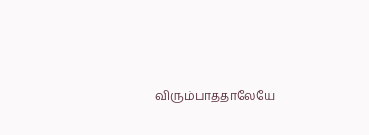விரும்பாததாலேயே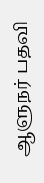ஆளுநர் பதவி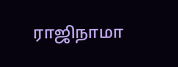ராஜிநாமா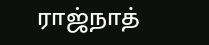ராஜ்நாத்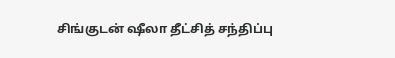சிங்குடன் ஷீலா தீட்சித் சந்திப்பு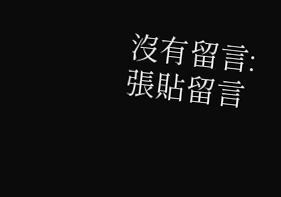沒有留言:
張貼留言